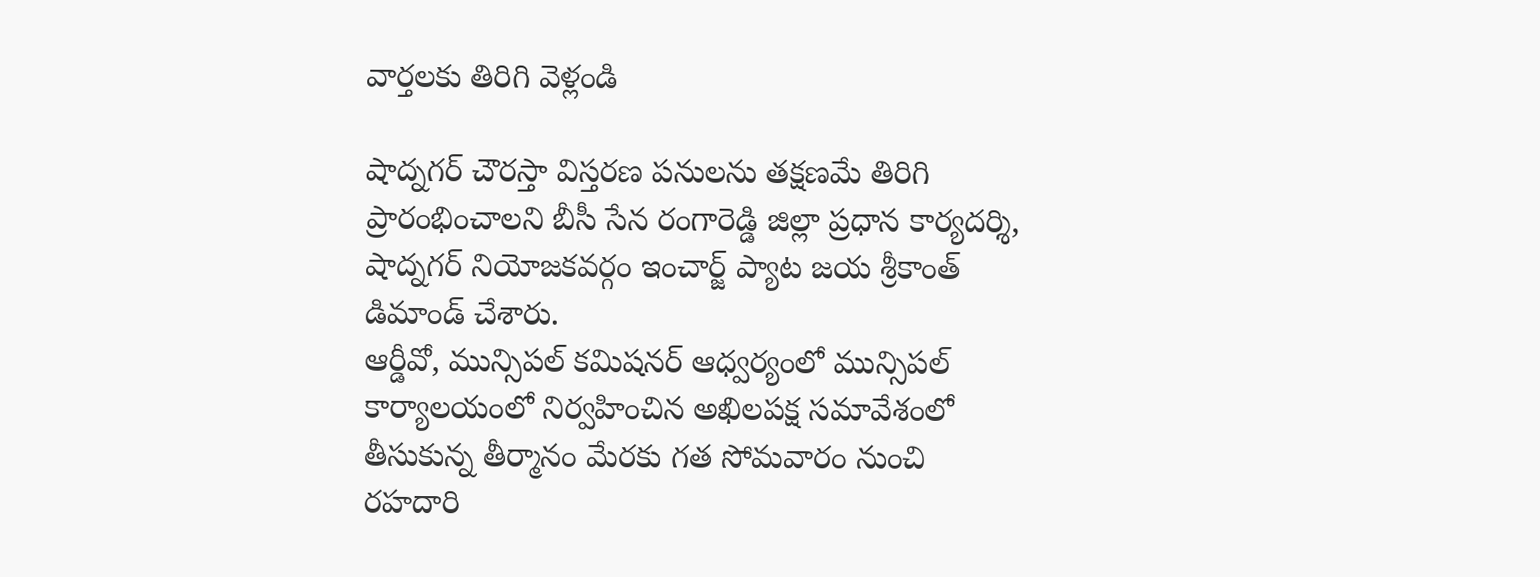వార్తలకు తిరిగి వెళ్లండి

షాద్నగర్ చౌరస్తా విస్తరణ పనులను తక్షణమే తిరిగి ప్రారంభించాలని బీసీ సేన రంగారెడ్డి జిల్లా ప్రధాన కార్యదర్శి, షాద్నగర్ నియోజకవర్గం ఇంచార్జ్ ప్యాట జయ శ్రీకాంత్ డిమాండ్ చేశారు.
ఆర్డీవో, మున్సిపల్ కమిషనర్ ఆధ్వర్యంలో మున్సిపల్ కార్యాలయంలో నిర్వహించిన అఖిలపక్ష సమావేశంలో తీసుకున్న తీర్మానం మేరకు గత సోమవారం నుంచి రహదారి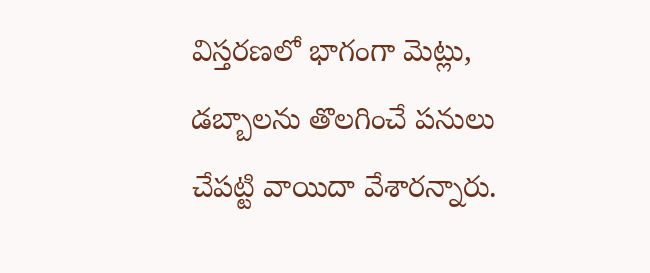విస్తరణలో భాగంగా మెట్లు, డబ్బాలను తొలగించే పనులు చేపట్టి వాయిదా వేశారన్నారు.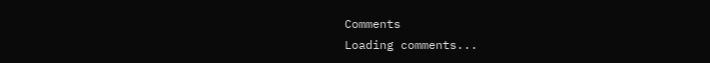Comments
Loading comments...